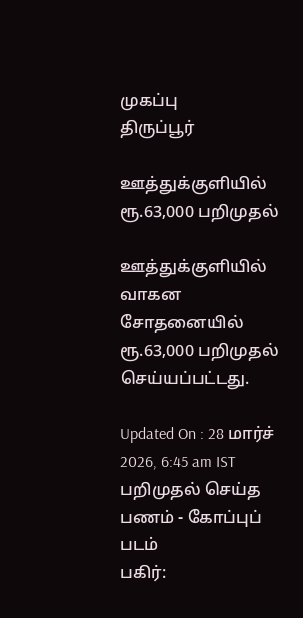முகப்பு
திருப்பூர்

ஊத்துக்குளியில் ரூ.63,000 பறிமுதல்

ஊத்துக்குளியில் வாகன சோதனையில் ரூ.63,000 பறிமுதல் செய்யப்பட்டது.

Updated On : 28 மார்ச் 2026, 6:45 am IST
பறிமுதல் செய்த பணம் - கோப்புப் படம்
பகிர்: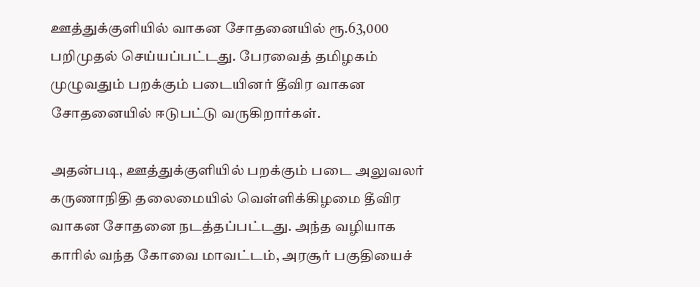ஊத்துக்குளியில் வாகன சோதனையில் ரூ.63,000 பறிமுதல் செய்யப்பட்டது. பேரவைத் தமிழகம் முழுவதும் பறக்கும் படையினர் தீவிர வாகன சோதனையில் ஈடுபட்டு வருகிறார்கள்.

அதன்படி, ஊத்துக்குளியில் பறக்கும் படை அலுவலர் கருணாநிதி தலைமையில் வெள்ளிக்கிழமை தீவிர வாகன சோதனை நடத்தப்பட்டது. அந்த வழியாக காரில் வந்த கோவை மாவட்டம், அரசூர் பகுதியைச்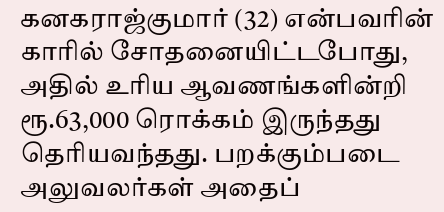கனகராஜ்குமார் (32) என்பவரின் காரில் சோதனையிட்டபோது, அதில் உரிய ஆவணங்களின்றி ரூ.63,000 ரொக்கம் இருந்தது தெரியவந்தது. பறக்கும்படை அலுவலர்கள் அதைப்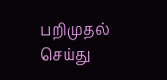பறிமுதல் செய்து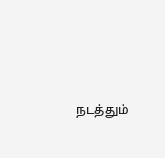நடத்தும்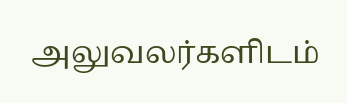அலுவலர்களிடம்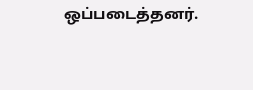ஒப்படைத்தனர்.